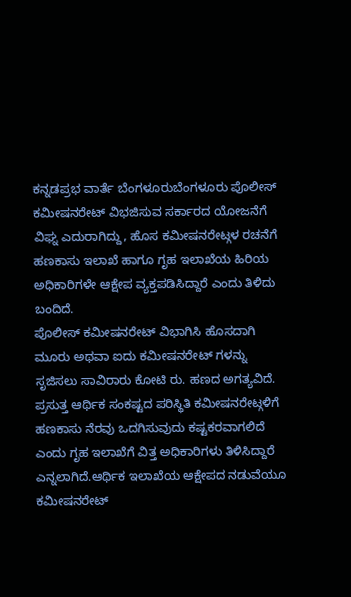ಕನ್ನಡಪ್ರಭ ವಾರ್ತೆ ಬೆಂಗಳೂರುಬೆಂಗಳೂರು ಪೊಲೀಸ್ ಕಮೀಷನರೇಟ್ ವಿಭಜಿಸುವ ಸರ್ಕಾರದ ಯೋಜನೆಗೆ ವಿಘ್ನ ಎದುರಾಗಿದ್ದು, ಹೊಸ ಕಮೀಷನರೇಟ್ಗಳ ರಚನೆಗೆ ಹಣಕಾಸು ಇಲಾಖೆ ಹಾಗೂ ಗೃಹ ಇಲಾಖೆಯ ಹಿರಿಯ ಅಧಿಕಾರಿಗಳೇ ಆಕ್ಷೇಪ ವ್ಯಕ್ತಪಡಿಸಿದ್ದಾರೆ ಎಂದು ತಿಳಿದು ಬಂದಿದೆ.
ಪೊಲೀಸ್ ಕಮೀಷನರೇಟ್ ವಿಭಾಗಿಸಿ ಹೊಸದಾಗಿ ಮೂರು ಅಥವಾ ಐದು ಕಮೀಷನರೇಟ್ ಗಳನ್ನು ಸೃಜಿಸಲು ಸಾವಿರಾರು ಕೋಟಿ ರು. ಹಣದ ಅಗತ್ಯವಿದೆ. ಪ್ರಸುತ್ತ ಆರ್ಥಿಕ ಸಂಕಷ್ಟದ ಪರಿಸ್ಥಿತಿ ಕಮೀಷನರೇಟ್ಗಳಿಗೆ ಹಣಕಾಸು ನೆರವು ಒದಗಿಸುವುದು ಕಷ್ಟಕರವಾಗಲಿದೆ ಎಂದು ಗೃಹ ಇಲಾಖೆಗೆ ವಿತ್ತ ಅಧಿಕಾರಿಗಳು ತಿಳಿಸಿದ್ದಾರೆ ಎನ್ನಲಾಗಿದೆ.ಆರ್ಥಿಕ ಇಲಾಖೆಯ ಆಕ್ಷೇಪದ ನಡುವೆಯೂ ಕಮೀಷನರೇಟ್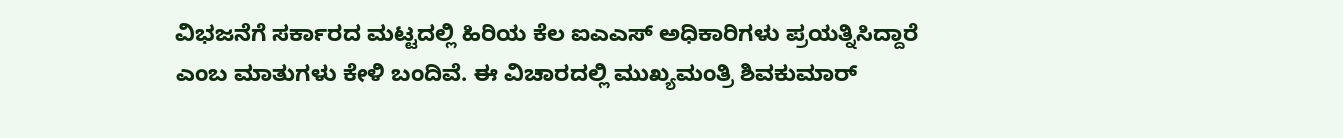ವಿಭಜನೆಗೆ ಸರ್ಕಾರದ ಮಟ್ಟದಲ್ಲಿ ಹಿರಿಯ ಕೆಲ ಐಎಎಸ್ ಅಧಿಕಾರಿಗಳು ಪ್ರಯತ್ನಿಸಿದ್ದಾರೆ ಎಂಬ ಮಾತುಗಳು ಕೇಳಿ ಬಂದಿವೆ. ಈ ವಿಚಾರದಲ್ಲಿ ಮುಖ್ಯಮಂತ್ರಿ ಶಿವಕುಮಾರ್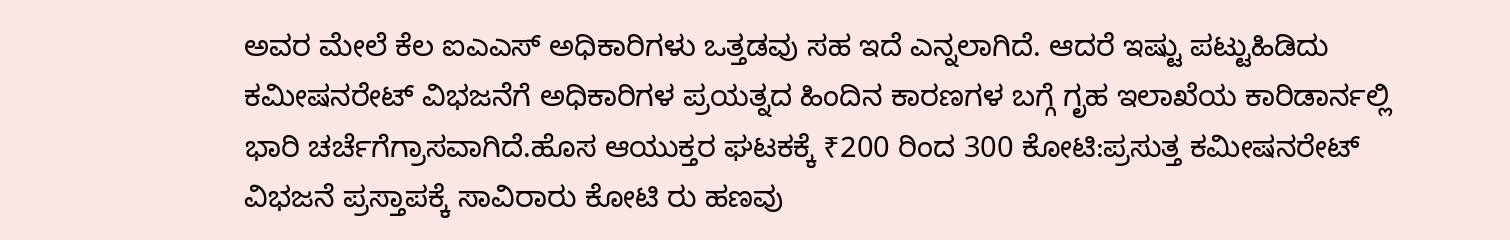ಅವರ ಮೇಲೆ ಕೆಲ ಐಎಎಸ್ ಅಧಿಕಾರಿಗಳು ಒತ್ತಡವು ಸಹ ಇದೆ ಎನ್ನಲಾಗಿದೆ. ಆದರೆ ಇಷ್ಟು ಪಟ್ಟುಹಿಡಿದು ಕಮೀಷನರೇಟ್ ವಿಭಜನೆಗೆ ಅಧಿಕಾರಿಗಳ ಪ್ರಯತ್ನದ ಹಿಂದಿನ ಕಾರಣಗಳ ಬಗ್ಗೆ ಗೃಹ ಇಲಾಖೆಯ ಕಾರಿಡಾರ್ನಲ್ಲಿ ಭಾರಿ ಚರ್ಚೆಗೆಗ್ರಾಸವಾಗಿದೆ.ಹೊಸ ಆಯುಕ್ತರ ಘಟಕಕ್ಕೆ ₹200 ರಿಂದ 300 ಕೋಟಿ:ಪ್ರಸುತ್ತ ಕಮೀಷನರೇಟ್ ವಿಭಜನೆ ಪ್ರಸ್ತಾಪಕ್ಕೆ ಸಾವಿರಾರು ಕೋಟಿ ರು ಹಣವು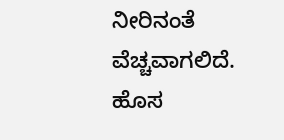ನೀರಿನಂತೆ ವೆಚ್ಚವಾಗಲಿದೆ. ಹೊಸ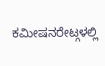ಕಮೀಷನರೇಟ್ಗಳಲ್ಲಿ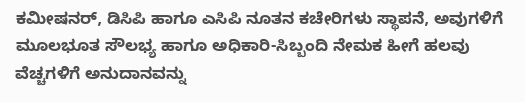ಕಮೀಷನರ್, ಡಿಸಿಪಿ ಹಾಗೂ ಎಸಿಪಿ ನೂತನ ಕಚೇರಿಗಳು ಸ್ಥಾಪನೆ, ಅವುಗಳಿಗೆ ಮೂಲಭೂತ ಸೌಲಭ್ಯ ಹಾಗೂ ಅಧಿಕಾರಿ-ಸಿಬ್ಬಂದಿ ನೇಮಕ ಹೀಗೆ ಹಲವು ವೆಚ್ಚಗಳಿಗೆ ಅನುದಾನವನ್ನು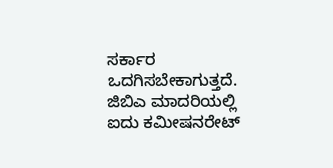ಸರ್ಕಾರ ಒದಗಿಸಬೇಕಾಗುತ್ತದೆ.
ಜಿಬಿಎ ಮಾದರಿಯಲ್ಲಿ ಐದು ಕಮೀಷನರೇಟ್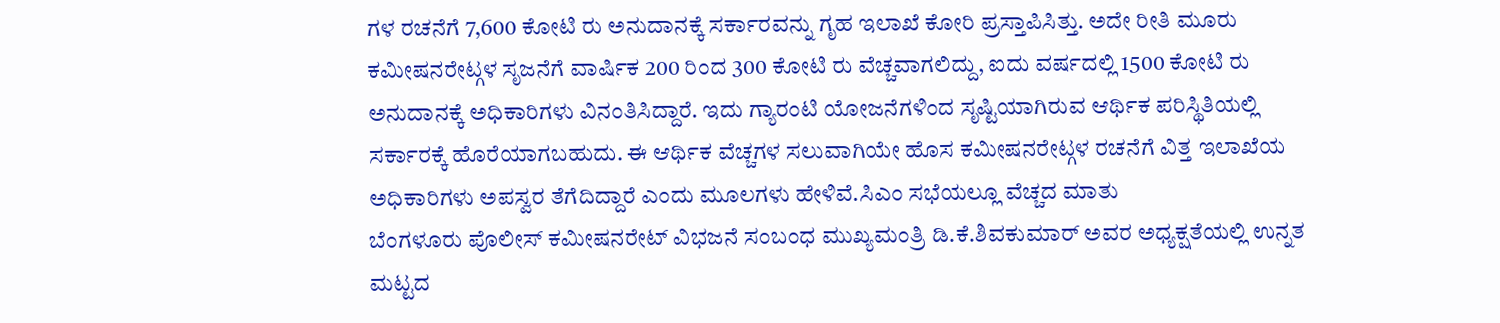ಗಳ ರಚನೆಗೆ 7,600 ಕೋಟಿ ರು ಅನುದಾನಕ್ಕೆ ಸರ್ಕಾರವನ್ನು ಗೃಹ ಇಲಾಖೆ ಕೋರಿ ಪ್ರಸ್ತಾಪಿಸಿತ್ತು. ಅದೇ ರೀತಿ ಮೂರು ಕಮೀಷನರೇಟ್ಗಳ ಸೃಜನೆಗೆ ವಾರ್ಷಿಕ 200 ರಿಂದ 300 ಕೋಟಿ ರು ವೆಚ್ಚವಾಗಲಿದ್ದು, ಐದು ವರ್ಷದಲ್ಲಿ 1500 ಕೋಟಿ ರು ಅನುದಾನಕ್ಕೆ ಅಧಿಕಾರಿಗಳು ವಿನಂತಿಸಿದ್ದಾರೆ. ಇದು ಗ್ಯಾರಂಟಿ ಯೋಜನೆಗಳಿಂದ ಸೃಷ್ಟಿಯಾಗಿರುವ ಆರ್ಥಿಕ ಪರಿಸ್ಥಿತಿಯಲ್ಲಿ ಸರ್ಕಾರಕ್ಕೆ ಹೊರೆಯಾಗಬಹುದು. ಈ ಆರ್ಥಿಕ ವೆಚ್ಚಗಳ ಸಲುವಾಗಿಯೇ ಹೊಸ ಕಮೀಷನರೇಟ್ಗಳ ರಚನೆಗೆ ವಿತ್ತ ಇಲಾಖೆಯ ಅಧಿಕಾರಿಗಳು ಅಪಸ್ವರ ತೆಗೆದಿದ್ದಾರೆ ಎಂದು ಮೂಲಗಳು ಹೇಳಿವೆ.ಸಿಎಂ ಸಭೆಯಲ್ಲೂ ವೆಚ್ಚದ ಮಾತು
ಬೆಂಗಳೂರು ಪೊಲೀಸ್ ಕಮೀಷನರೇಟ್ ವಿಭಜನೆ ಸಂಬಂಧ ಮುಖ್ಯಮಂತ್ರಿ ಡಿ.ಕೆ.ಶಿವಕುಮಾರ್ ಅವರ ಅಧ್ಯಕ್ಷತೆಯಲ್ಲಿ ಉನ್ನತ ಮಟ್ಟದ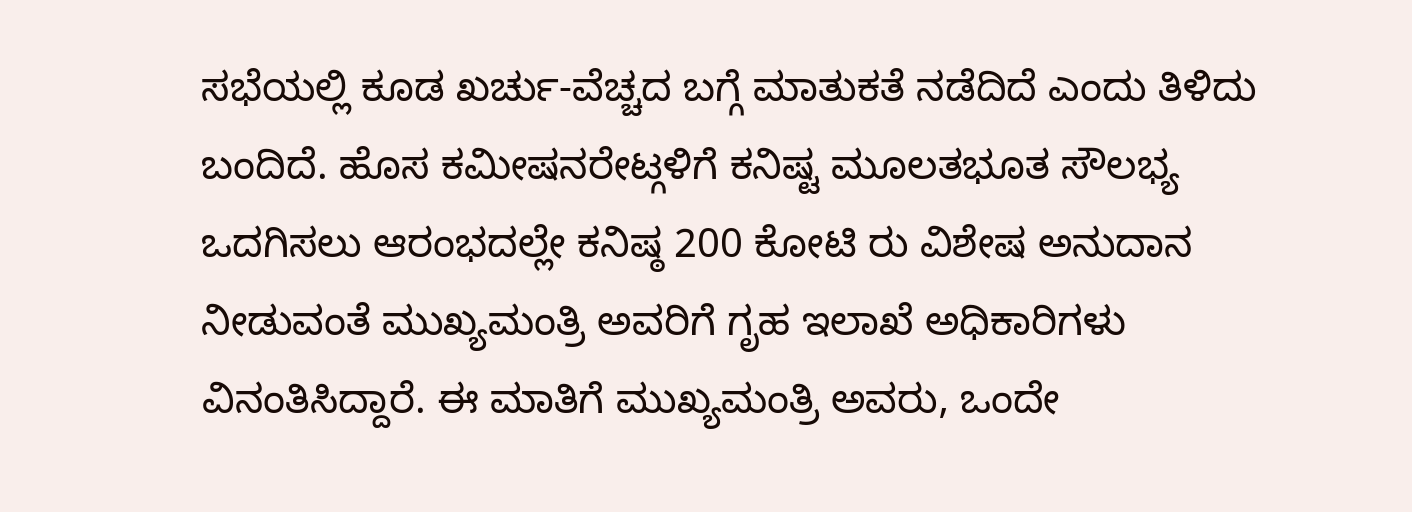ಸಭೆಯಲ್ಲಿ ಕೂಡ ಖರ್ಚು-ವೆಚ್ಚದ ಬಗ್ಗೆ ಮಾತುಕತೆ ನಡೆದಿದೆ ಎಂದು ತಿಳಿದು ಬಂದಿದೆ. ಹೊಸ ಕಮೀಷನರೇಟ್ಗಳಿಗೆ ಕನಿಷ್ಟ ಮೂಲತಭೂತ ಸೌಲಭ್ಯ ಒದಗಿಸಲು ಆರಂಭದಲ್ಲೇ ಕನಿಷ್ಠ 200 ಕೋಟಿ ರು ವಿಶೇಷ ಅನುದಾನ ನೀಡುವಂತೆ ಮುಖ್ಯಮಂತ್ರಿ ಅವರಿಗೆ ಗೃಹ ಇಲಾಖೆ ಅಧಿಕಾರಿಗಳು ವಿನಂತಿಸಿದ್ದಾರೆ. ಈ ಮಾತಿಗೆ ಮುಖ್ಯಮಂತ್ರಿ ಅವರು, ಒಂದೇ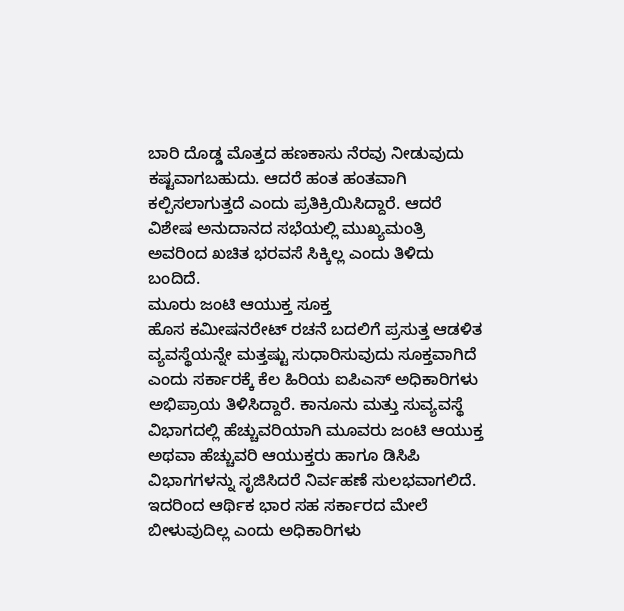ಬಾರಿ ದೊಡ್ಡ ಮೊತ್ತದ ಹಣಕಾಸು ನೆರವು ನೀಡುವುದು ಕಷ್ಟವಾಗಬಹುದು. ಆದರೆ ಹಂತ ಹಂತವಾಗಿ ಕಲ್ಪಿಸಲಾಗುತ್ತದೆ ಎಂದು ಪ್ರತಿಕ್ರಿಯಿಸಿದ್ದಾರೆ. ಆದರೆ ವಿಶೇಷ ಅನುದಾನದ ಸಭೆಯಲ್ಲಿ ಮುಖ್ಯಮಂತ್ರಿ ಅವರಿಂದ ಖಚಿತ ಭರವಸೆ ಸಿಕ್ಕಿಲ್ಲ ಎಂದು ತಿಳಿದು ಬಂದಿದೆ.
ಮೂರು ಜಂಟಿ ಆಯುಕ್ತ ಸೂಕ್ತ
ಹೊಸ ಕಮೀಷನರೇಟ್ ರಚನೆ ಬದಲಿಗೆ ಪ್ರಸುತ್ತ ಆಡಳಿತ ವ್ಯವಸ್ಥೆಯನ್ನೇ ಮತ್ತಷ್ಟು ಸುಧಾರಿಸುವುದು ಸೂಕ್ತವಾಗಿದೆ ಎಂದು ಸರ್ಕಾರಕ್ಕೆ ಕೆಲ ಹಿರಿಯ ಐಪಿಎಸ್ ಅಧಿಕಾರಿಗಳು ಅಭಿಪ್ರಾಯ ತಿಳಿಸಿದ್ದಾರೆ. ಕಾನೂನು ಮತ್ತು ಸುವ್ಯವಸ್ಥೆ ವಿಭಾಗದಲ್ಲಿ ಹೆಚ್ಚುವರಿಯಾಗಿ ಮೂವರು ಜಂಟಿ ಆಯುಕ್ತ ಅಥವಾ ಹೆಚ್ಚುವರಿ ಆಯುಕ್ತರು ಹಾಗೂ ಡಿಸಿಪಿ ವಿಭಾಗಗಳನ್ನು ಸೃಜಿಸಿದರೆ ನಿರ್ವಹಣೆ ಸುಲಭವಾಗಲಿದೆ. ಇದರಿಂದ ಆರ್ಥಿಕ ಭಾರ ಸಹ ಸರ್ಕಾರದ ಮೇಲೆ ಬೀಳುವುದಿಲ್ಲ ಎಂದು ಅಧಿಕಾರಿಗಳು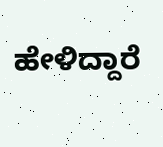ಹೇಳಿದ್ದಾರೆ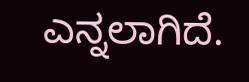ಎನ್ನಲಾಗಿದೆ.